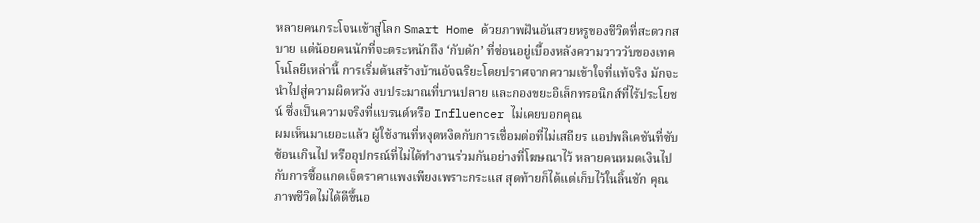หลายคนกระโจนเข้าสู่โลก Smart Home ด้วยภาพฝันอันสวยหรูของชีวิตที่สะดวกสบาย แต่น้อยคนนักที่จะตระหนักถึง ‘กับดัก’ ที่ซ่อนอยู่เบื้องหลังความวาววับของเทคโนโลยีเหล่านี้ การเริ่มต้นสร้างบ้านอัจฉริยะโดยปราศจากความเข้าใจที่แท้จริง มักจะนำไปสู่ความผิดหวัง งบประมาณที่บานปลาย และกองขยะอิเล็กทรอนิกส์ที่ไร้ประโยชน์ ซึ่งเป็นความจริงที่แบรนด์หรือ Influencer ไม่เคยบอกคุณ
ผมเห็นมาเยอะแล้ว ผู้ใช้งานที่หงุดหงิดกับการเชื่อมต่อที่ไม่เสถียร แอปพลิเคชันที่ซับซ้อนเกินไป หรืออุปกรณ์ที่ไม่ได้ทำงานร่วมกันอย่างที่โฆษณาไว้ หลายคนหมดเงินไปกับการซื้อแกดเจ็ตราคาแพงเพียงเพราะกระแส สุดท้ายก็ได้แต่เก็บไว้ในลิ้นชัก คุณภาพชีวิตไม่ได้ดีขึ้นอ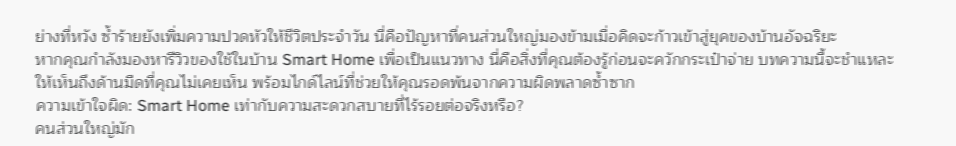ย่างที่หวัง ซ้ำร้ายยังเพิ่มความปวดหัวให้ชีวิตประจำวัน นี่คือปัญหาที่คนส่วนใหญ่มองข้ามเมื่อคิดจะก้าวเข้าสู่ยุคของบ้านอัจฉริยะ
หากคุณกำลังมองหารีวิวของใช้ในบ้าน Smart Home เพื่อเป็นแนวทาง นี่คือสิ่งที่คุณต้องรู้ก่อนจะควักกระเป๋าจ่าย บทความนี้จะชำแหละให้เห็นถึงด้านมืดที่คุณไม่เคยเห็น พร้อมไกด์ไลน์ที่ช่วยให้คุณรอดพ้นจากความผิดพลาดซ้ำซาก
ความเข้าใจผิด: Smart Home เท่ากับความสะดวกสบายที่ไร้รอยต่อจริงหรือ?
คนส่วนใหญ่มัก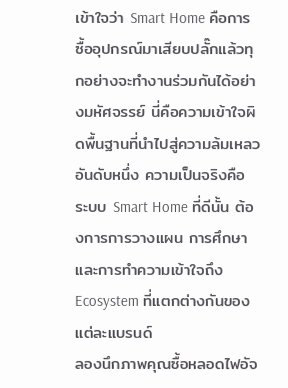เข้าใจว่า Smart Home คือการซื้ออุปกรณ์มาเสียบปลั๊กแล้วทุกอย่างจะทำงานร่วมกันได้อย่างมหัศจรรย์ นี่คือความเข้าใจผิดพื้นฐานที่นำไปสู่ความล้มเหลวอันดับหนึ่ง ความเป็นจริงคือ ระบบ Smart Home ที่ดีนั้น ต้องการการวางแผน การศึกษา และการทำความเข้าใจถึง Ecosystem ที่แตกต่างกันของแต่ละแบรนด์
ลองนึกภาพคุณซื้อหลอดไฟอัจ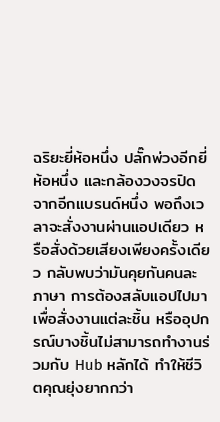ฉริยะยี่ห้อหนึ่ง ปลั๊กพ่วงอีกยี่ห้อหนึ่ง และกล้องวงจรปิดจากอีกแบรนด์หนึ่ง พอถึงเวลาจะสั่งงานผ่านแอปเดียว หรือสั่งด้วยเสียงเพียงครั้งเดียว กลับพบว่ามันคุยกันคนละภาษา การต้องสลับแอปไปมาเพื่อสั่งงานแต่ละชิ้น หรืออุปกรณ์บางชิ้นไม่สามารถทำงานร่วมกับ Hub หลักได้ ทำให้ชีวิตคุณยุ่งยากกว่า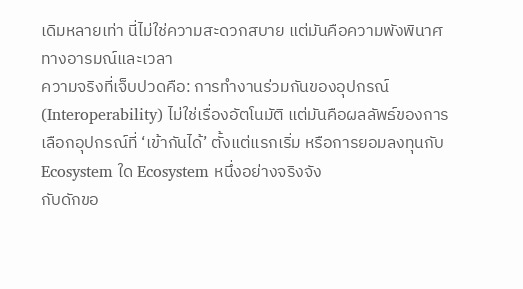เดิมหลายเท่า นี่ไม่ใช่ความสะดวกสบาย แต่มันคือความพังพินาศทางอารมณ์และเวลา
ความจริงที่เจ็บปวดคือ: การทำงานร่วมกันของอุปกรณ์ (Interoperability) ไม่ใช่เรื่องอัตโนมัติ แต่มันคือผลลัพธ์ของการเลือกอุปกรณ์ที่ ‘เข้ากันได้’ ตั้งแต่แรกเริ่ม หรือการยอมลงทุนกับ Ecosystem ใด Ecosystem หนึ่งอย่างจริงจัง
กับดักขอ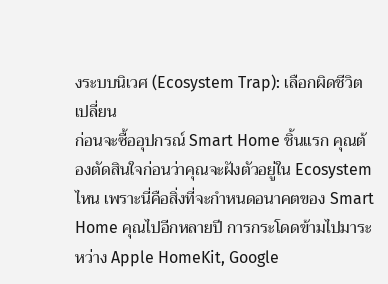งระบบนิเวศ (Ecosystem Trap): เลือกผิดชีวิตเปลี่ยน
ก่อนจะซื้ออุปกรณ์ Smart Home ชิ้นแรก คุณต้องตัดสินใจก่อนว่าคุณจะฝังตัวอยู่ใน Ecosystem ไหน เพราะนี่คือสิ่งที่จะกำหนดอนาคตของ Smart Home คุณไปอีกหลายปี การกระโดดข้ามไปมาระหว่าง Apple HomeKit, Google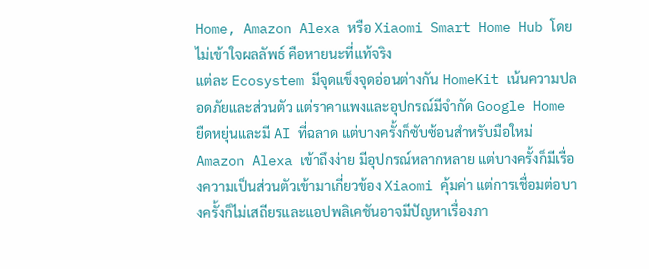Home, Amazon Alexa หรือ Xiaomi Smart Home Hub โดยไม่เข้าใจผลลัพธ์ คือหายนะที่แท้จริง
แต่ละ Ecosystem มีจุดแข็งจุดอ่อนต่างกัน HomeKit เน้นความปลอดภัยและส่วนตัว แต่ราคาแพงและอุปกรณ์มีจำกัด Google Home ยืดหยุ่นและมี AI ที่ฉลาด แต่บางครั้งก็ซับซ้อนสำหรับมือใหม่ Amazon Alexa เข้าถึงง่าย มีอุปกรณ์หลากหลาย แต่บางครั้งก็มีเรื่องความเป็นส่วนตัวเข้ามาเกี่ยวข้อง Xiaomi คุ้มค่า แต่การเชื่อมต่อบางครั้งก็ไม่เสถียรและแอปพลิเคชันอาจมีปัญหาเรื่องภา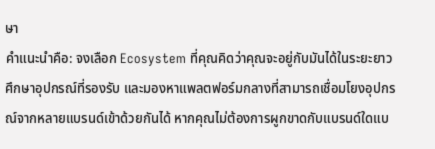ษา
คำแนะนำคือ: จงเลือก Ecosystem ที่คุณคิดว่าคุณจะอยู่กับมันได้ในระยะยาว ศึกษาอุปกรณ์ที่รองรับ และมองหาแพลตฟอร์มกลางที่สามารถเชื่อมโยงอุปกรณ์จากหลายแบรนด์เข้าด้วยกันได้ หากคุณไม่ต้องการผูกขาดกับแบรนด์ใดแบ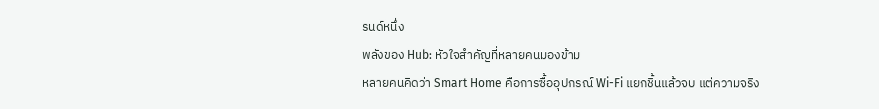รนด์หนึ่ง
พลังของ Hub: หัวใจสำคัญที่หลายคนมองข้าม
หลายคนคิดว่า Smart Home คือการซื้ออุปกรณ์ Wi-Fi แยกชิ้นแล้วจบ แต่ความจริง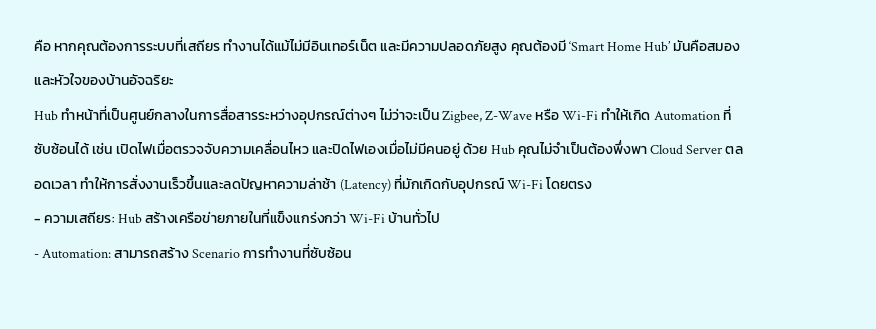คือ หากคุณต้องการระบบที่เสถียร ทำงานได้แม้ไม่มีอินเทอร์เน็ต และมีความปลอดภัยสูง คุณต้องมี ‘Smart Home Hub’ มันคือสมองและหัวใจของบ้านอัจฉริยะ
Hub ทำหน้าที่เป็นศูนย์กลางในการสื่อสารระหว่างอุปกรณ์ต่างๆ ไม่ว่าจะเป็น Zigbee, Z-Wave หรือ Wi-Fi ทำให้เกิด Automation ที่ซับซ้อนได้ เช่น เปิดไฟเมื่อตรวจจับความเคลื่อนไหว และปิดไฟเองเมื่อไม่มีคนอยู่ ด้วย Hub คุณไม่จำเป็นต้องพึ่งพา Cloud Server ตลอดเวลา ทำให้การสั่งงานเร็วขึ้นและลดปัญหาความล่าช้า (Latency) ที่มักเกิดกับอุปกรณ์ Wi-Fi โดยตรง
- ความเสถียร: Hub สร้างเครือข่ายภายในที่แข็งแกร่งกว่า Wi-Fi บ้านทั่วไป
- Automation: สามารถสร้าง Scenario การทำงานที่ซับซ้อน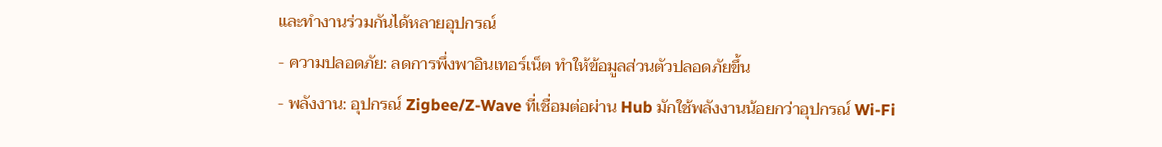และทำงานร่วมกันได้หลายอุปกรณ์
- ความปลอดภัย: ลดการพึ่งพาอินเทอร์เน็ต ทำให้ข้อมูลส่วนตัวปลอดภัยขึ้น
- พลังงาน: อุปกรณ์ Zigbee/Z-Wave ที่เชื่อมต่อผ่าน Hub มักใช้พลังงานน้อยกว่าอุปกรณ์ Wi-Fi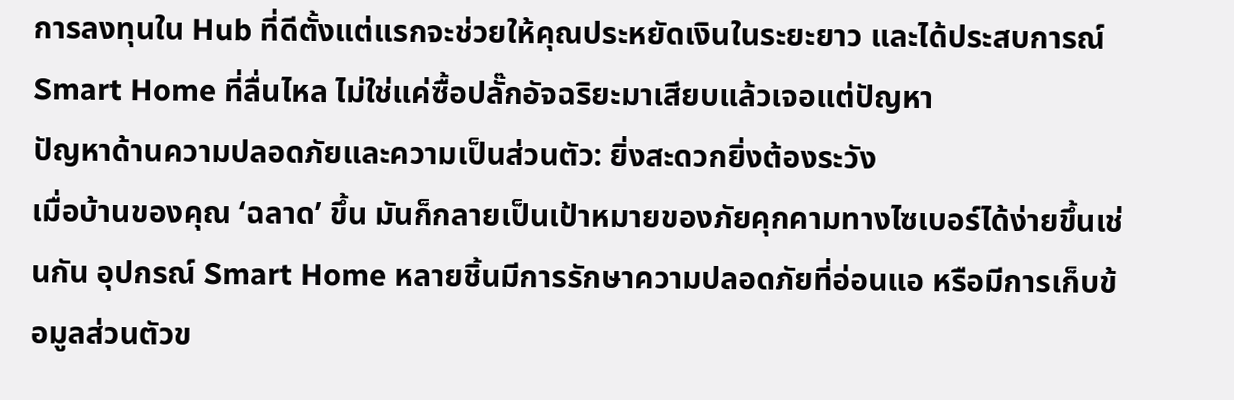การลงทุนใน Hub ที่ดีตั้งแต่แรกจะช่วยให้คุณประหยัดเงินในระยะยาว และได้ประสบการณ์ Smart Home ที่ลื่นไหล ไม่ใช่แค่ซื้อปลั๊กอัจฉริยะมาเสียบแล้วเจอแต่ปัญหา
ปัญหาด้านความปลอดภัยและความเป็นส่วนตัว: ยิ่งสะดวกยิ่งต้องระวัง
เมื่อบ้านของคุณ ‘ฉลาด’ ขึ้น มันก็กลายเป็นเป้าหมายของภัยคุกคามทางไซเบอร์ได้ง่ายขึ้นเช่นกัน อุปกรณ์ Smart Home หลายชิ้นมีการรักษาความปลอดภัยที่อ่อนแอ หรือมีการเก็บข้อมูลส่วนตัวข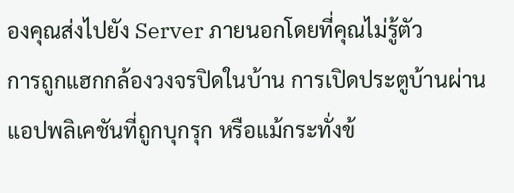องคุณส่งไปยัง Server ภายนอกโดยที่คุณไม่รู้ตัว
การถูกแฮกกล้องวงจรปิดในบ้าน การเปิดประตูบ้านผ่านแอปพลิเคชันที่ถูกบุกรุก หรือแม้กระทั่งข้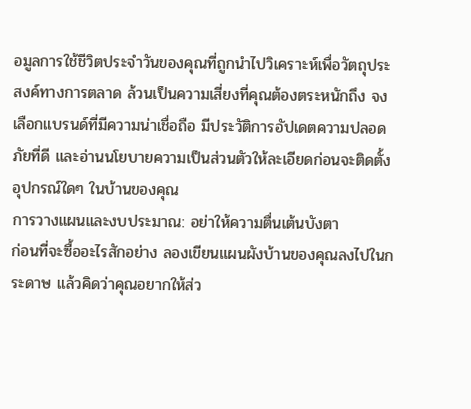อมูลการใช้ชีวิตประจำวันของคุณที่ถูกนำไปวิเคราะห์เพื่อวัตถุประสงค์ทางการตลาด ล้วนเป็นความเสี่ยงที่คุณต้องตระหนักถึง จงเลือกแบรนด์ที่มีความน่าเชื่อถือ มีประวัติการอัปเดตความปลอดภัยที่ดี และอ่านนโยบายความเป็นส่วนตัวให้ละเอียดก่อนจะติดตั้งอุปกรณ์ใดๆ ในบ้านของคุณ
การวางแผนและงบประมาณ: อย่าให้ความตื่นเต้นบังตา
ก่อนที่จะซื้ออะไรสักอย่าง ลองเขียนแผนผังบ้านของคุณลงไปในกระดาษ แล้วคิดว่าคุณอยากให้ส่ว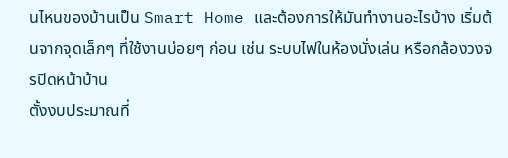นไหนของบ้านเป็น Smart Home และต้องการให้มันทำงานอะไรบ้าง เริ่มต้นจากจุดเล็กๆ ที่ใช้งานบ่อยๆ ก่อน เช่น ระบบไฟในห้องนั่งเล่น หรือกล้องวงจรปิดหน้าบ้าน
ตั้งงบประมาณที่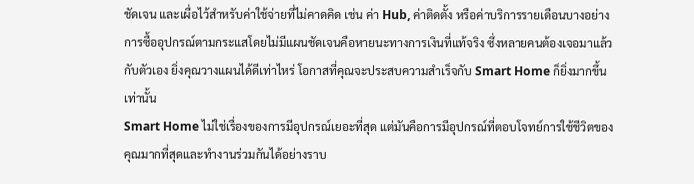ชัดเจน และเผื่อไว้สำหรับค่าใช้จ่ายที่ไม่คาดคิด เช่น ค่า Hub, ค่าติดตั้ง หรือค่าบริการรายเดือนบางอย่าง การซื้ออุปกรณ์ตามกระแสโดยไม่มีแผนชัดเจนคือหายนะทางการเงินที่แท้จริง ซึ่งหลายคนต้องเจอมาแล้วกับตัวเอง ยิ่งคุณวางแผนได้ดีเท่าไหร่ โอกาสที่คุณจะประสบความสำเร็จกับ Smart Home ก็ยิ่งมากขึ้นเท่านั้น
Smart Home ไม่ใช่เรื่องของการมีอุปกรณ์เยอะที่สุด แต่มันคือการมีอุปกรณ์ที่ตอบโจทย์การใช้ชีวิตของคุณมากที่สุดและทำงานร่วมกันได้อย่างราบ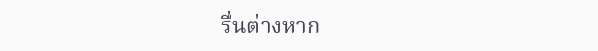รื่นต่างหาก